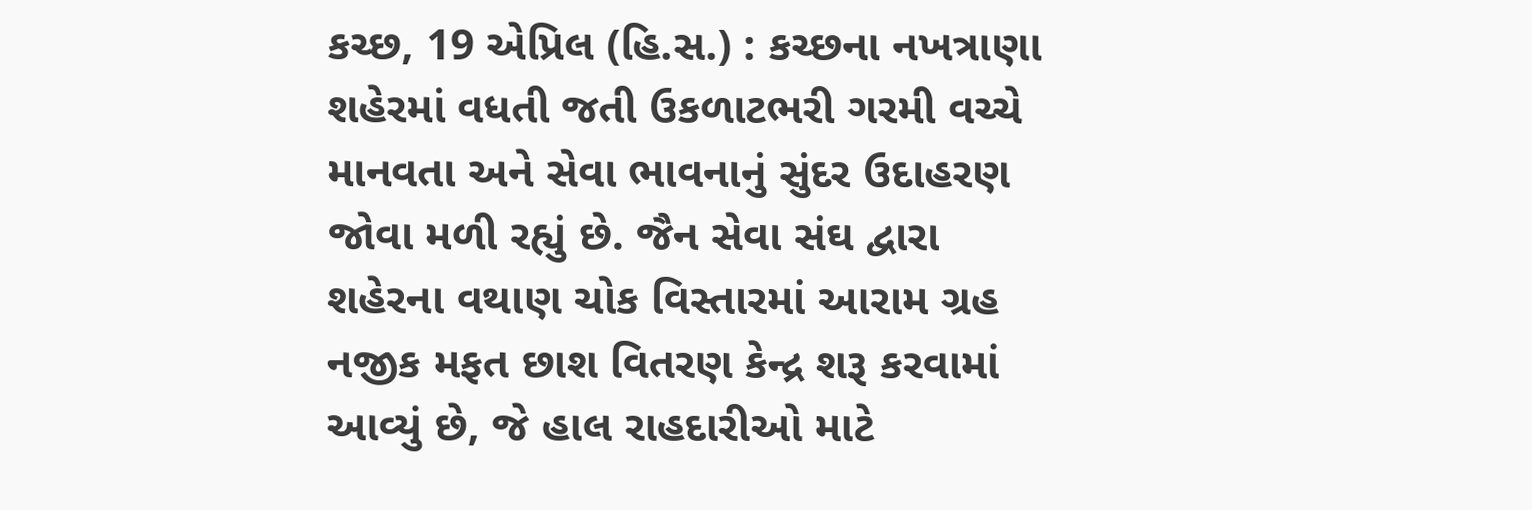કચ્છ, 19 એપ્રિલ (હિ.સ.) : કચ્છના નખત્રાણા શહેરમાં વધતી જતી ઉકળાટભરી ગરમી વચ્ચે માનવતા અને સેવા ભાવનાનું સુંદર ઉદાહરણ જોવા મળી રહ્યું છે. જૈન સેવા સંઘ દ્વારા શહેરના વથાણ ચોક વિસ્તારમાં આરામ ગ્રહ નજીક મફત છાશ વિતરણ કેન્દ્ર શરૂ કરવામાં આવ્યું છે, જે હાલ રાહદારીઓ માટે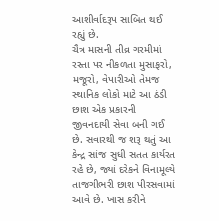આશીર્વાદરૂપ સાબિત થઈ રહ્યું છે.
ચૈત્ર માસની તીવ્ર ગરમીમાં રસ્તા પર નીકળતા મુસાફરો, મજૂરો, વેપારીઓ તેમજ સ્થાનિક લોકો માટે આ ઠંડી છાશ એક પ્રકારની જીવનદાયી સેવા બની ગઈ છે. સવારથી જ શરૂ થતું આ કેન્દ્ર સાંજ સુધી સતત કાર્યરત રહે છે, જ્યાં દરેકને વિનામૂલ્યે તાજગીભરી છાશ પીરસવામાં આવે છે. ખાસ કરીને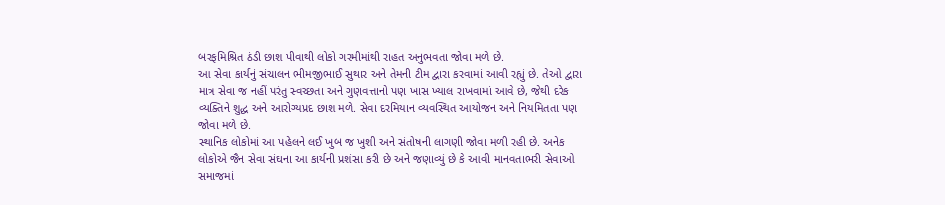બરફમિશ્રિત ઠંડી છાશ પીવાથી લોકો ગરમીમાંથી રાહત અનુભવતા જોવા મળે છે.
આ સેવા કાર્યનું સંચાલન ભીમજીભાઈ સુથાર અને તેમની ટીમ દ્વારા કરવામાં આવી રહ્યું છે. તેઓ દ્વારા માત્ર સેવા જ નહીં પરંતુ સ્વચ્છતા અને ગુણવત્તાનો પણ ખાસ ખ્યાલ રાખવામાં આવે છે, જેથી દરેક વ્યક્તિને શુદ્ધ અને આરોગ્યપ્રદ છાશ મળે. સેવા દરમિયાન વ્યવસ્થિત આયોજન અને નિયમિતતા પણ જોવા મળે છે.
સ્થાનિક લોકોમાં આ પહેલને લઈ ખુબ જ ખુશી અને સંતોષની લાગણી જોવા મળી રહી છે. અનેક લોકોએ જૈન સેવા સંઘના આ કાર્યની પ્રશંસા કરી છે અને જણાવ્યું છે કે આવી માનવતાભરી સેવાઓ સમાજમાં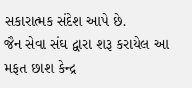સકારાત્મક સંદેશ આપે છે.
જૈન સેવા સંઘ દ્વારા શરૂ કરાયેલ આ મફત છાશ કેન્દ્ર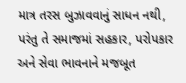માત્ર તરસ બુઝાવવાનું સાધન નથી, પરંતુ તે સમાજમાં સહકાર, પરોપકાર અને સેવા ભાવનાને મજબૂત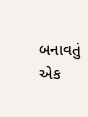બનાવતું એક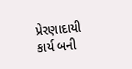પ્રેરણાદાયી કાર્ય બની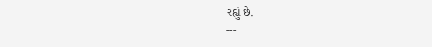રહ્યું છે.
---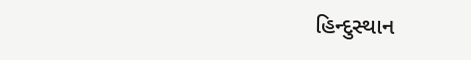હિન્દુસ્થાન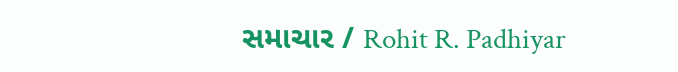સમાચાર / Rohit R. Padhiyar